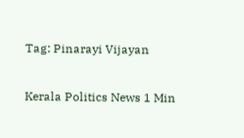Tag: Pinarayi Vijayan

Kerala Politics News 1 Min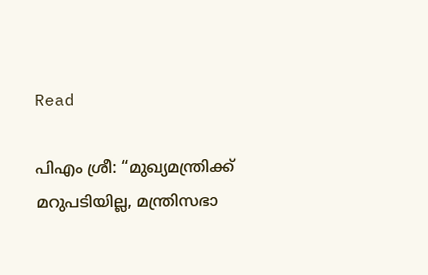Read

പിഎം ശ്രീ: “മുഖ്യമന്ത്രിക്ക് മറുപടിയില്ല, മന്ത്രിസഭാ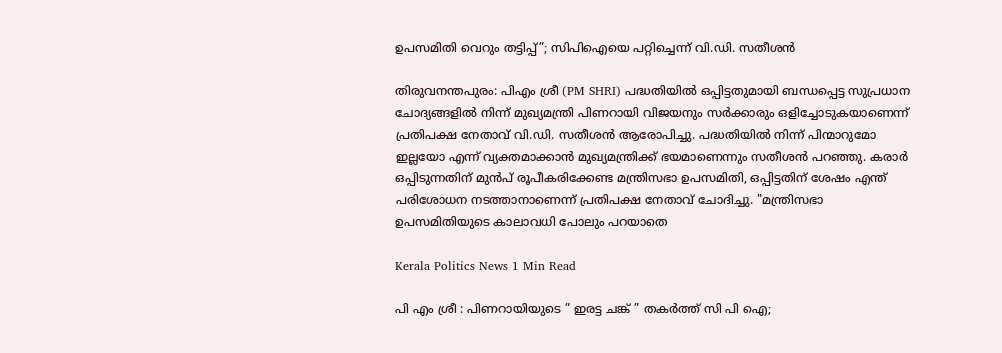ഉപസമിതി വെറും തട്ടിപ്പ്”; സിപിഐയെ പറ്റിച്ചെന്ന് വി.ഡി. സതീശൻ

തിരുവനന്തപുരം: പിഎം ശ്രീ (PM SHRI) പദ്ധതിയിൽ ഒപ്പിട്ടതുമായി ബന്ധപ്പെട്ട സുപ്രധാന ചോദ്യങ്ങളിൽ നിന്ന് മുഖ്യമന്ത്രി പിണറായി വിജയനും സർക്കാരും ഒളിച്ചോടുകയാണെന്ന് പ്രതിപക്ഷ നേതാവ് വി.ഡി. സതീശൻ ആരോപിച്ചു. പദ്ധതിയിൽ നിന്ന് പിന്മാറുമോ ഇല്ലയോ എന്ന് വ്യക്തമാക്കാൻ മുഖ്യമന്ത്രിക്ക് ഭയമാണെന്നും സതീശൻ പറഞ്ഞു. കരാർ ഒപ്പിടുന്നതിന് മുൻപ് രൂപീകരിക്കേണ്ട മന്ത്രിസഭാ ഉപസമിതി, ഒപ്പിട്ടതിന് ശേഷം എന്ത് പരിശോധന നടത്താനാണെന്ന് പ്രതിപക്ഷ നേതാവ് ചോദിച്ചു. "മന്ത്രിസഭാ ഉപസമിതിയുടെ കാലാവധി പോലും പറയാതെ

Kerala Politics News 1 Min Read

പി എം ശ്രീ : പിണറായിയുടെ ” ഇരട്ട ചങ്ക് ” തകർത്ത് സി പി ഐ;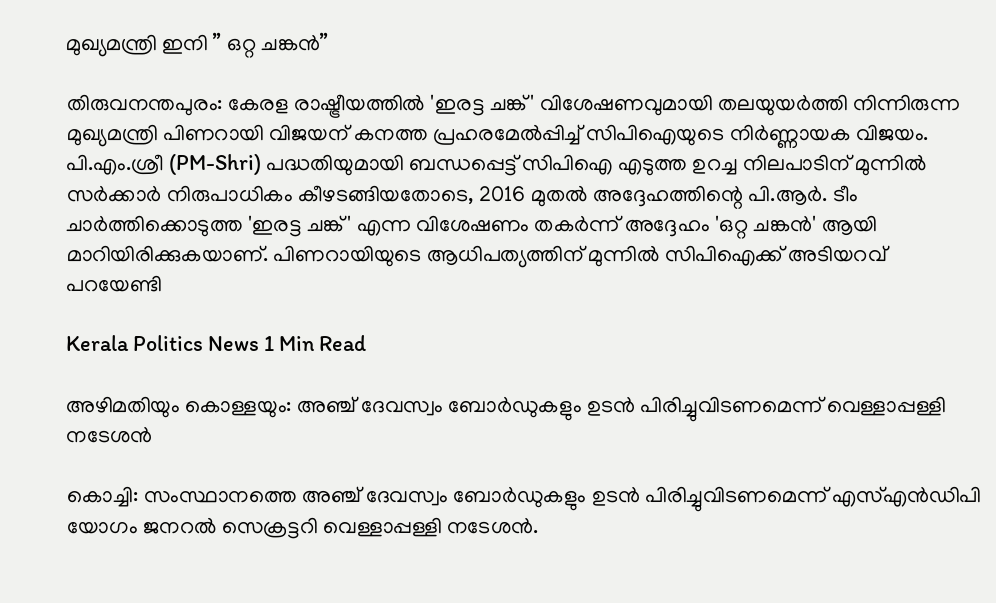മുഖ്യമന്ത്രി ഇനി ” ഒറ്റ ചങ്കൻ”

തിരുവനന്തപുരം: കേരള രാഷ്ട്രീയത്തിൽ 'ഇരട്ട ചങ്ക്' വിശേഷണവുമായി തലയുയർത്തി നിന്നിരുന്ന മുഖ്യമന്ത്രി പിണറായി വിജയന് കനത്ത പ്രഹരമേൽപ്പിച്ച് സിപിഐയുടെ നിർണ്ണായക വിജയം. പി.എം.ശ്രീ (PM-Shri) പദ്ധതിയുമായി ബന്ധപ്പെട്ട് സിപിഐ എടുത്ത ഉറച്ച നിലപാടിന് മുന്നിൽ സർക്കാർ നിരുപാധികം കീഴടങ്ങിയതോടെ, 2016 മുതൽ അദ്ദേഹത്തിന്റെ പി.ആർ. ടീം ചാർത്തിക്കൊടുത്ത 'ഇരട്ട ചങ്ക്' എന്ന വിശേഷണം തകർന്ന് അദ്ദേഹം 'ഒറ്റ ചങ്കൻ' ആയി മാറിയിരിക്കുകയാണ്. പിണറായിയുടെ ആധിപത്യത്തിന് മുന്നിൽ സിപിഐക്ക് അടിയറവ് പറയേണ്ടി

Kerala Politics News 1 Min Read

അഴിമതിയും കൊള്ളയും: അഞ്ച് ദേവസ്വം ബോർഡുകളും ഉടൻ പിരിച്ചുവിടണമെന്ന് വെള്ളാപ്പള്ളി നടേശൻ

കൊച്ചി: സംസ്ഥാനത്തെ അഞ്ച് ദേവസ്വം ബോർഡുകളും ഉടൻ പിരിച്ചുവിടണമെന്ന് എസ്എൻഡിപി യോഗം ജനറൽ സെക്രട്ടറി വെള്ളാപ്പള്ളി നടേശൻ.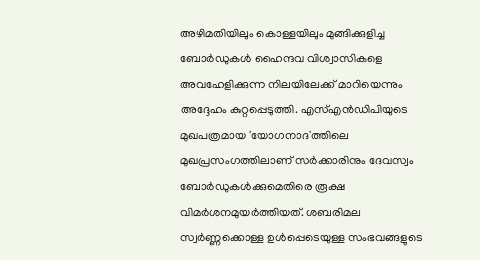അഴിമതിയിലും കൊള്ളയിലും മുങ്ങിക്കുളിച്ച ബോർഡുകൾ ഹൈന്ദവ വിശ്വാസികളെ അവഹേളിക്കുന്ന നിലയിലേക്ക് മാറിയെന്നും അദ്ദേഹം കുറ്റപ്പെടുത്തി. എസ്എൻഡിപിയുടെ മുഖപത്രമായ 'യോഗനാദ'ത്തിലെ മുഖപ്രസംഗത്തിലാണ് സർക്കാരിനും ദേവസ്വം ബോർഡുകൾക്കുമെതിരെ രൂക്ഷ വിമർശനമുയർത്തിയത്. ശബരിമല സ്വർണ്ണക്കൊള്ള ഉൾപ്പെടെയുള്ള സംഭവങ്ങളുടെ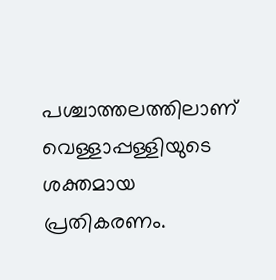പശ്ചാത്തലത്തിലാണ് വെള്ളാപ്പള്ളിയുടെ ശക്തമായ പ്രതികരണം.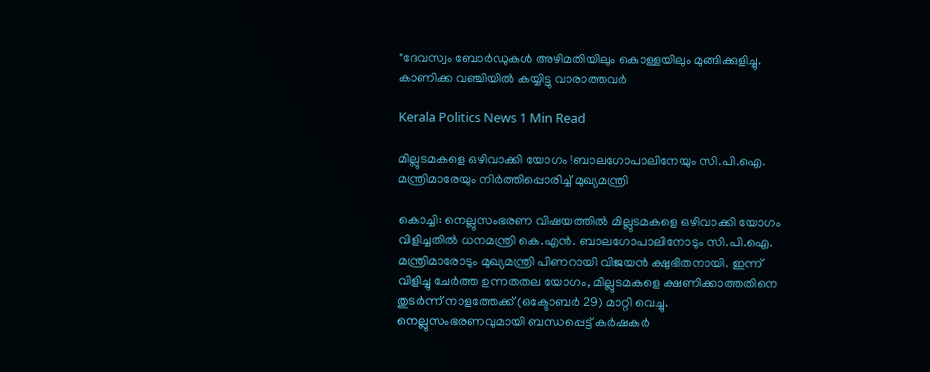"ദേവസ്വം ബോർഡുകൾ അഴിമതിയിലും കൊള്ളയിലും മുങ്ങിക്കുളിച്ചു. കാണിക്ക വഞ്ചിയിൽ കയ്യിട്ടു വാരാത്തവർ

Kerala Politics News 1 Min Read

മില്ലുടമകളെ ഒഴിവാക്കി യോഗം !ബാലഗോപാലിനേയും സി.പി.ഐ. മന്ത്രിമാരേയും നിർത്തിപ്പൊരിച്ച് മുഖ്യമന്ത്രി

കൊച്ചി: നെല്ലുസംഭരണ വിഷയത്തിൽ മില്ലുടമകളെ ഒഴിവാക്കി യോഗം വിളിച്ചതിൽ ധനമന്ത്രി കെ.എൻ. ബാലഗോപാലിനോടും സി.പി.ഐ. മന്ത്രിമാരോടും മുഖ്യമന്ത്രി പിണറായി വിജയൻ ക്ഷുഭിതനായി. ഇന്ന് വിളിച്ചു ചേർത്ത ഉന്നതതല യോഗം, മില്ലുടമകളെ ക്ഷണിക്കാത്തതിനെ തുടർന്ന് നാളത്തേക്ക് (ഒക്ടോബർ 29) മാറ്റി വെച്ചു. നെല്ലുസംഭരണവുമായി ബന്ധപ്പെട്ട് കർഷകർ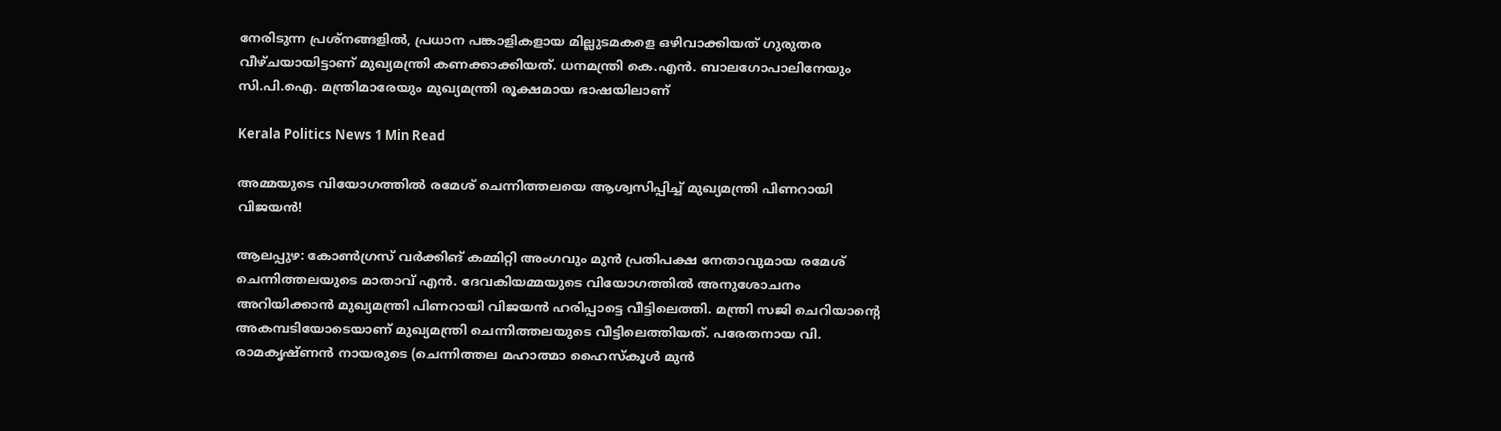നേരിടുന്ന പ്രശ്‌നങ്ങളിൽ, പ്രധാന പങ്കാളികളായ മില്ലുടമകളെ ഒഴിവാക്കിയത് ഗുരുതര വീഴ്ചയായിട്ടാണ് മുഖ്യമന്ത്രി കണക്കാക്കിയത്. ധനമന്ത്രി കെ.എൻ. ബാലഗോപാലിനേയും സി.പി.ഐ. മന്ത്രിമാരേയും മുഖ്യമന്ത്രി രൂക്ഷമായ ഭാഷയിലാണ്

Kerala Politics News 1 Min Read

അമ്മയുടെ വിയോഗത്തിൽ രമേശ് ചെന്നിത്തലയെ ആശ്വസിപ്പിച്ച് മുഖ്യമന്ത്രി പിണറായി വിജയൻ!

ആലപ്പുഴ: കോൺഗ്രസ് വർക്കിങ് കമ്മിറ്റി അംഗവും മുൻ പ്രതിപക്ഷ നേതാവുമായ രമേശ് ചെന്നിത്തലയുടെ മാതാവ് എൻ. ദേവകിയമ്മയുടെ വിയോഗത്തിൽ അനുശോചനം അറിയിക്കാൻ മുഖ്യമന്ത്രി പിണറായി വിജയൻ ഹരിപ്പാട്ടെ വീട്ടിലെത്തി. മന്ത്രി സജി ചെറിയാന്റെ അകമ്പടിയോടെയാണ് മുഖ്യമന്ത്രി ചെന്നിത്തലയുടെ വീട്ടിലെത്തിയത്. പരേതനായ വി. രാമകൃഷ്ണൻ നായരുടെ (ചെന്നിത്തല മഹാത്മാ ഹൈസ്കൂൾ മുൻ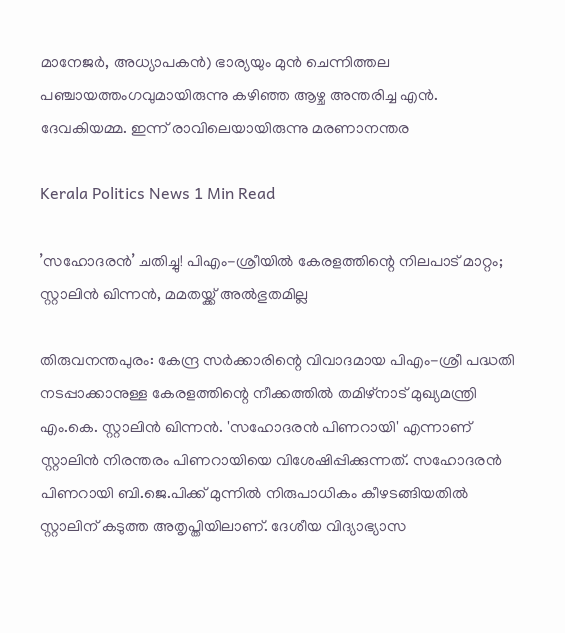മാനേജർ, അധ്യാപകൻ) ഭാര്യയും മുൻ ചെന്നിത്തല പഞ്ചായത്തംഗവുമായിരുന്നു കഴിഞ്ഞ ആഴ്ച അന്തരിച്ച എൻ. ദേവകിയമ്മ. ഇന്ന് രാവിലെയായിരുന്നു മരണാനന്തര

Kerala Politics News 1 Min Read

’സഹോദരൻ’ ചതിച്ചു! പിഎം-ശ്രീയിൽ കേരളത്തിന്റെ നിലപാട് മാറ്റം; സ്റ്റാലിൻ ഖിന്നൻ, മമതയ്ക്ക് അൽഭുതമില്ല

തിരുവനന്തപുരം: കേന്ദ്ര സർക്കാരിന്റെ വിവാദമായ പിഎം-ശ്രീ പദ്ധതി നടപ്പാക്കാനുള്ള കേരളത്തിന്റെ നീക്കത്തിൽ തമിഴ്‌നാട് മുഖ്യമന്ത്രി എം.കെ. സ്റ്റാലിൻ ഖിന്നൻ. 'സഹോദരൻ പിണറായി' എന്നാണ് സ്റ്റാലിൻ നിരന്തരം പിണറായിയെ വിശേഷിപ്പിക്കുന്നത്. സഹോദരൻ പിണറായി ബി.ജെ.പിക്ക് മുന്നിൽ നിരുപാധികം കീഴടങ്ങിയതിൽ സ്റ്റാലിന് കടുത്ത അതൃപ്തിയിലാണ്. ദേശീയ വിദ്യാഭ്യാസ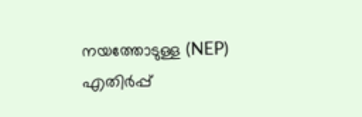നയത്തോടുള്ള (NEP) എതിർപ്പ്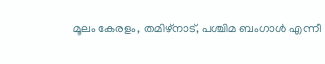മൂലം കേരളം, തമിഴ്‌നാട്, പശ്ചിമ ബംഗാൾ എന്നീ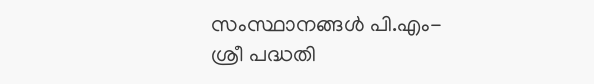സംസ്ഥാനങ്ങൾ പി.എം-ശ്രീ പദ്ധതി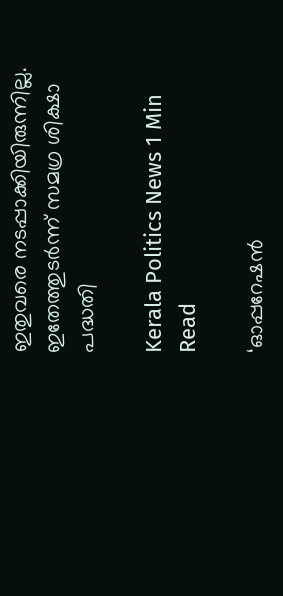ഇതുവരെ നടപ്പാക്കിയിരുന്നില്ല. ഇതേത്തുടർന്ന് സമഗ്ര ശിക്ഷാ പദ്ധതി

Kerala Politics News 1 Min Read

‘ഓപ്പറേഷൻ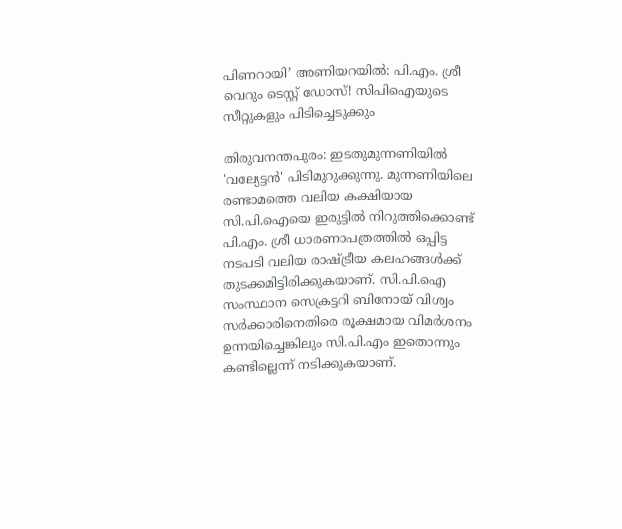പിണറായി’ അണിയറയിൽ: പി.എം. ശ്രീ വെറും ടെസ്റ്റ് ഡോസ്! സിപിഐയുടെ സീറ്റുകളും പിടിച്ചെടുക്കും

തിരുവനന്തപുരം: ഇടതുമുന്നണിയിൽ 'വല്യേട്ടൻ' പിടിമുറുക്കുന്നു. മുന്നണിയിലെ രണ്ടാമത്തെ വലിയ കക്ഷിയായ സി.പി.ഐയെ ഇരുട്ടിൽ നിറുത്തിക്കൊണ്ട് പി.എം. ശ്രീ ധാരണാപത്രത്തിൽ ഒപ്പിട്ട നടപടി വലിയ രാഷ്ട്രീയ കലഹങ്ങൾക്ക് തുടക്കമിട്ടിരിക്കുകയാണ്. സി.പി.ഐ സംസ്ഥാന സെക്രട്ടറി ബിനോയ് വിശ്വം സർക്കാരിനെതിരെ രൂക്ഷമായ വിമർശനം ഉന്നയിച്ചെങ്കിലും സി.പി.എം ഇതൊന്നും കണ്ടില്ലെന്ന് നടിക്കുകയാണ്.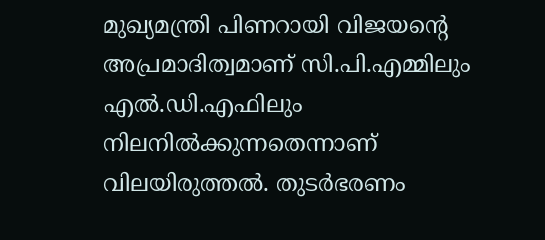മുഖ്യമന്ത്രി പിണറായി വിജയൻ്റെ അപ്രമാദിത്വമാണ് സി.പി.എമ്മിലും എൽ.ഡി.എഫിലും നിലനിൽക്കുന്നതെന്നാണ് വിലയിരുത്തൽ. തുടർഭരണം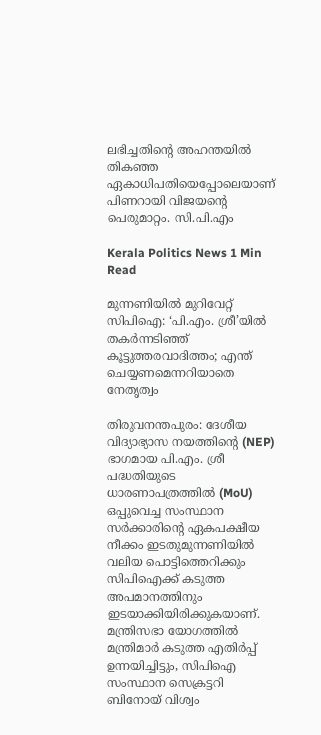ലഭിച്ചതിൻ്റെ അഹന്തയിൽ തികഞ്ഞ ഏകാധിപതിയെപ്പോലെയാണ് പിണറായി വിജയൻ്റെ പെരുമാറ്റം. സി.പി.എം

Kerala Politics News 1 Min Read

മുന്നണിയിൽ മുറിവേറ്റ് സിപിഐ: ‘പി.എം. ശ്രീ’യിൽ തകർന്നടിഞ്ഞ് കൂട്ടുത്തരവാദിത്തം; എന്ത് ചെയ്യണമെന്നറിയാതെ നേതൃത്വം

തിരുവനന്തപുരം: ദേശീയ വിദ്യാഭ്യാസ നയത്തിൻ്റെ (NEP) ഭാഗമായ പി.എം. ശ്രീ പദ്ധതിയുടെ ധാരണാപത്രത്തിൽ (MoU) ഒപ്പുവെച്ച സംസ്ഥാന സർക്കാരിൻ്റെ ഏകപക്ഷീയ നീക്കം ഇടതുമുന്നണിയിൽ വലിയ പൊട്ടിത്തെറിക്കും സിപിഐക്ക് കടുത്ത അപമാനത്തിനും ഇടയാക്കിയിരിക്കുകയാണ്. മന്ത്രിസഭാ യോഗത്തിൽ മന്ത്രിമാർ കടുത്ത എതിർപ്പ് ഉന്നയിച്ചിട്ടും, സിപിഐ സംസ്ഥാന സെക്രട്ടറി ബിനോയ് വിശ്വം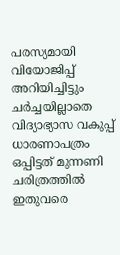പരസ്യമായി വിയോജിപ്പ് അറിയിച്ചിട്ടും ചർച്ചയില്ലാതെ വിദ്യാഭ്യാസ വകുപ്പ് ധാരണാപത്രം ഒപ്പിട്ടത് മുന്നണി ചരിത്രത്തിൽ ഇതുവരെ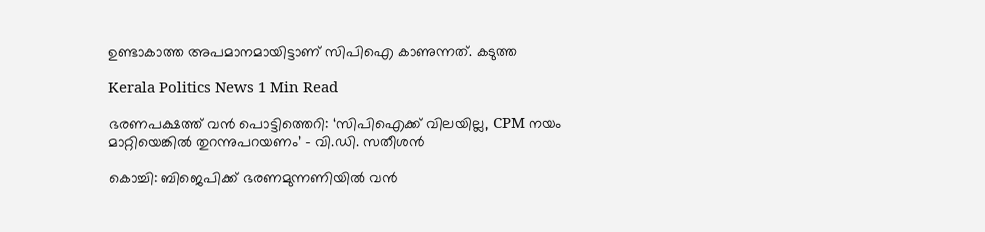ഉണ്ടാകാത്ത അപമാനമായിട്ടാണ് സിപിഐ കാണുന്നത്. കടുത്ത

Kerala Politics News 1 Min Read

ഭരണപക്ഷത്ത് വൻ പൊട്ടിത്തെറി: ‘സിപിഐക്ക് വിലയില്ല, CPM നയം മാറ്റിയെങ്കിൽ തുറന്നുപറയണം’ – വി.ഡി. സതീശൻ

കൊച്ചി: ബിജെപിക്ക് ഭരണമുന്നണിയിൽ വൻ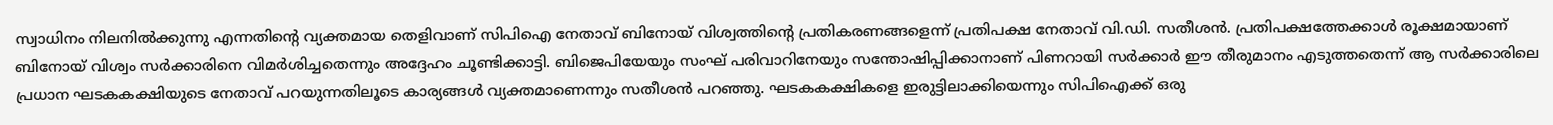സ്വാധിനം നിലനിൽക്കുന്നു എന്നതിൻ്റെ വ്യക്തമായ തെളിവാണ് സിപിഐ നേതാവ് ബിനോയ് വിശ്വത്തിൻ്റെ പ്രതികരണങ്ങളെന്ന് പ്രതിപക്ഷ നേതാവ് വി.ഡി. സതീശൻ. പ്രതിപക്ഷത്തേക്കാൾ രൂക്ഷമായാണ് ബിനോയ് വിശ്വം സർക്കാരിനെ വിമർശിച്ചതെന്നും അദ്ദേഹം ചൂണ്ടിക്കാട്ടി. ബിജെപിയേയും സംഘ് പരിവാറിനേയും സന്തോഷിപ്പിക്കാനാണ് പിണറായി സർക്കാർ ഈ തീരുമാനം എടുത്തതെന്ന് ആ സർക്കാരിലെ പ്രധാന ഘടകകക്ഷിയുടെ നേതാവ് പറയുന്നതിലൂടെ കാര്യങ്ങൾ വ്യക്തമാണെന്നും സതീശൻ പറഞ്ഞു. ഘടകകക്ഷികളെ ഇരുട്ടിലാക്കിയെന്നും സിപിഐക്ക് ഒരു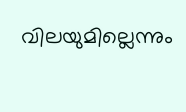വിലയുമില്ലെന്നും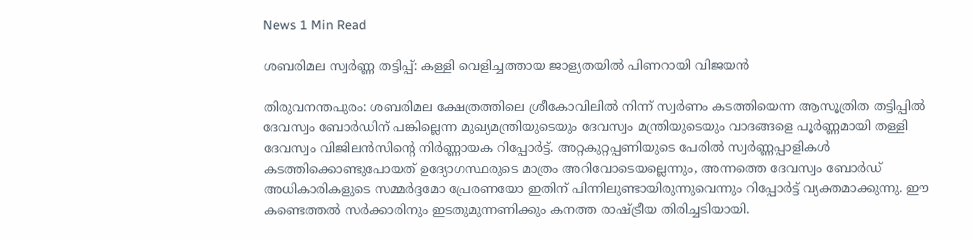News 1 Min Read

ശബരിമല സ്വർണ്ണ തട്ടിപ്പ്: കള്ളി വെളിച്ചത്തായ ജാള്യതയില്‍ പിണറായി വിജയൻ

തിരുവനന്തപുരം: ശബരിമല ക്ഷേത്രത്തിലെ ശ്രീകോവിലിൽ നിന്ന് സ്വർണം കടത്തിയെന്ന ആസൂത്രിത തട്ടിപ്പിൽ ദേവസ്വം ബോർഡിന് പങ്കില്ലെന്ന മുഖ്യമന്ത്രിയുടെയും ദേവസ്വം മന്ത്രിയുടെയും വാദങ്ങളെ പൂർണ്ണമായി തള്ളി ദേവസ്വം വിജിലൻസിന്റെ നിർണ്ണായക റിപ്പോർട്ട്. അറ്റകുറ്റപ്പണിയുടെ പേരിൽ സ്വർണ്ണപ്പാളികൾ കടത്തിക്കൊണ്ടുപോയത് ഉദ്യോഗസ്ഥരുടെ മാത്രം അറിവോടെയല്ലെന്നും, അന്നത്തെ ദേവസ്വം ബോർഡ് അധികാരികളുടെ സമ്മർദ്ദമോ പ്രേരണയോ ഇതിന് പിന്നിലുണ്ടായിരുന്നുവെന്നും റിപ്പോർട്ട് വ്യക്തമാക്കുന്നു. ഈ കണ്ടെത്തൽ സർക്കാരിനും ഇടതുമുന്നണിക്കും കനത്ത രാഷ്ട്രീയ തിരിച്ചടിയായി.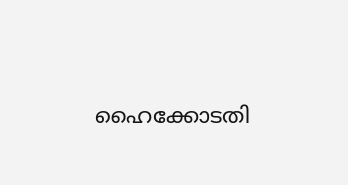ഹൈക്കോടതി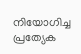നിയോഗിച്ച പ്രത്യേക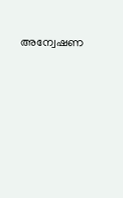അന്വേഷണ